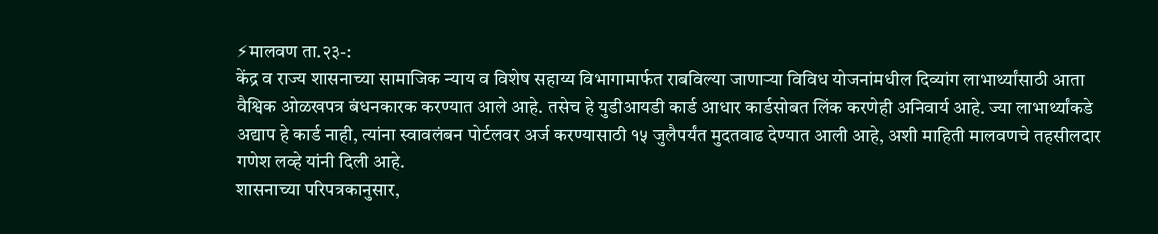⚡मालवण ता.२३-:
केंद्र व राज्य शासनाच्या सामाजिक न्याय व विशेष सहाय्य विभागामार्फत राबविल्या जाणाऱ्या विविध योजनांमधील दिव्यांग लाभार्थ्यांसाठी आता वैश्विक ओळखपत्र बंधनकारक करण्यात आले आहे. तसेच हे युडीआयडी कार्ड आधार कार्डसोबत लिंक करणेही अनिवार्य आहे. ज्या लाभार्थ्यांकडे अद्याप हे कार्ड नाही, त्यांना स्वावलंबन पोर्टलवर अर्ज करण्यासाठी १५ जुलैपर्यंत मुदतवाढ देण्यात आली आहे, अशी माहिती मालवणचे तहसीलदार गणेश लव्हे यांनी दिली आहे.
शासनाच्या परिपत्रकानुसार,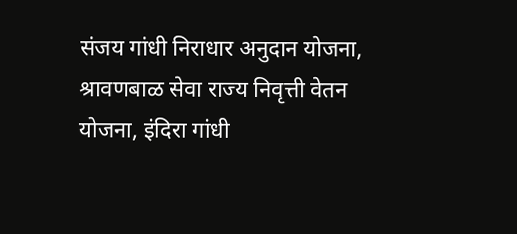संजय गांधी निराधार अनुदान योजना, श्रावणबाळ सेवा राज्य निवृत्ती वेतन योजना, इंदिरा गांधी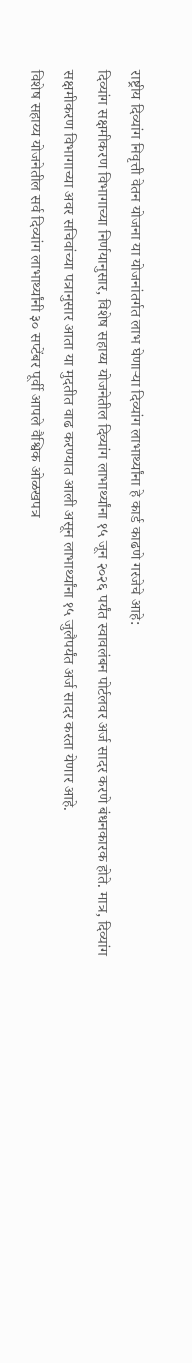राष्ट्रीय दिव्यांग निवृत्ती वेतन योजना या योजनांतर्गत लाभ घेणाऱ्या दिव्यांग लाभार्थ्यांना हे कार्ड काढणे गरजेचे आहे:
दिव्यांग सक्षमीकरण विभागाच्या निर्णयानुसार, विशेष सहाय्य योजनेतील दिव्यांग लाभार्थ्यांना १५ जून २०२६ पर्यंत स्वावलंबन पोर्टलवर अर्ज सादर करणे बंधनकारक होते. मात्र, दिव्यांग सक्षमीकरण विभागाच्या अवर सचिवांच्या पत्रानुसार आता या मुदतीत वाढ करण्यात आली असून लाभार्थ्यांना १५ जुलैपर्यंत अर्ज सादर करता येणार आहे.
विशेष सहाय्य योजनेतील सर्व दिव्यांग लाभार्थ्यांनी ३० सप्टेंबर पूर्वी आपले वैश्विक ओळखपत्र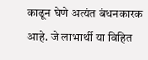काढून घेणे अत्यंत बंधनकारक आहे. जे लाभार्थी या विहित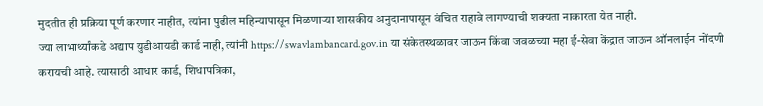मुदतीत ही प्रक्रिया पूर्ण करणार नाहीत, त्यांना पुढील महिन्यापासून मिळणाऱ्या शासकीय अनुदानापासून वंचित राहावे लागण्याची शक्यता नाकारता येत नाही.
ज्या लाभार्थ्यांकडे अद्याप युडीआयडी कार्ड नाही, त्यांनी https://swavlambancard.gov.in या संकेतस्थळावर जाऊन किंवा जवळच्या महा ई-सेवा केंद्रात जाऊन ऑनलाईन नोंदणी करायची आहे. त्यासाठी आधार कार्ड, शिधापत्रिका,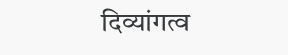दिव्यांगत्व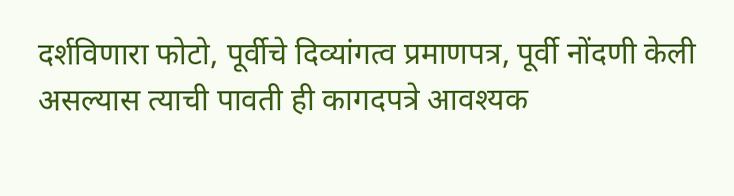दर्शविणारा फोटो, पूर्वीचे दिव्यांगत्व प्रमाणपत्र, पूर्वी नोंदणी केली असल्यास त्याची पावती ही कागदपत्रे आवश्यक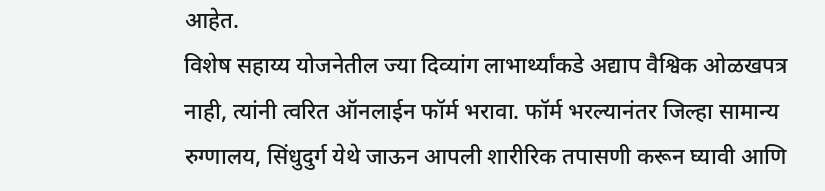आहेत.
विशेष सहाय्य योजनेतील ज्या दिव्यांग लाभार्थ्यांकडे अद्याप वैश्विक ओळखपत्र नाही, त्यांनी त्वरित ऑनलाईन फॉर्म भरावा. फॉर्म भरल्यानंतर जिल्हा सामान्य रुग्णालय, सिंधुदुर्ग येथे जाऊन आपली शारीरिक तपासणी करून घ्यावी आणि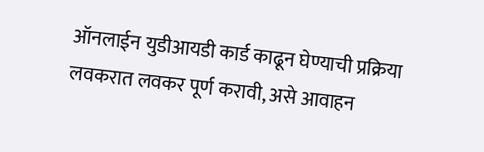ऑनलाईन युडीआयडी कार्ड काढून घेण्याची प्रक्रिया लवकरात लवकर पूर्ण करावी, असे आवाहन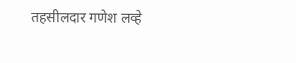तहसीलदार गणेश लव्हे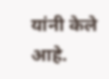यांनी केले आहे.